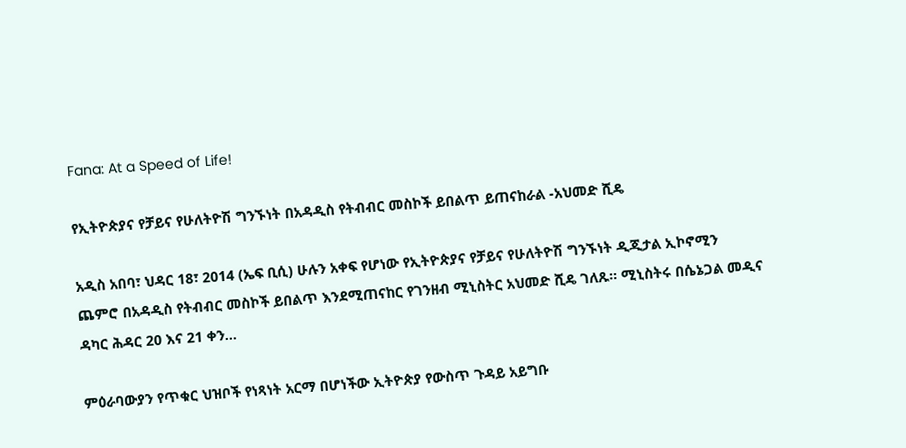Fana: At a Speed of Life!

የኢትዮጵያና የቻይና የሁለትዮሽ ግንኙነት በአዳዲስ የትብብር መስኮች ይበልጥ ይጠናከራል -አህመድ ሺዴ

አዲስ አበባ፣ ህዳር 18፣ 2014 (ኤፍ ቢሲ) ሁሉን አቀፍ የሆነው የኢትዮጵያና የቻይና የሁለትዮሽ ግንኙነት ዲጂታል ኢኮኖሚን ጨምሮ በአዳዲስ የትብብር መስኮች ይበልጥ እንደሚጠናከር የገንዘብ ሚኒስትር አህመድ ሺዴ ገለጹ። ሚኒስትሩ በሴኔጋል መዲና ዳካር ሕዳር 20 እና 21 ቀን…

ምዕራባውያን የጥቁር ህዝቦች የነጻነት አርማ በሆነችው ኢትዮጵያ የውስጥ ጉዳይ አይግቡ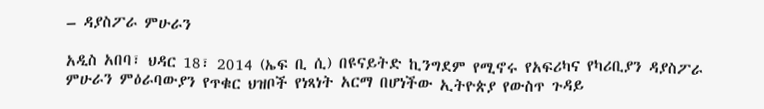– ዳያስፖራ ምሁራን

አዲስ አበባ፣ ህዳር 18፣ 2014 (ኤፍ ቢ ሲ) በዩናይትድ ኪንግደም የሚኖሩ የአፍሪካና የካሪቢያን ዳያስፖራ ምሁራን ምዕራባውያን የጥቁር ህዝቦች የነጻነት አርማ በሆነችው ኢትዮጵያ የውስጥ ጉዳይ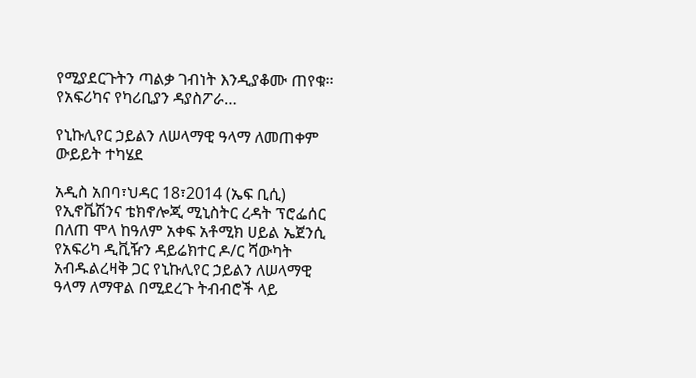የሚያደርጉትን ጣልቃ ገብነት እንዲያቆሙ ጠየቁ፡፡ የአፍሪካና የካሪቢያን ዳያስፖራ…

የኒኩሊየር ኃይልን ለሠላማዊ ዓላማ ለመጠቀም ውይይት ተካሄደ

አዲስ አበባ፣ህዳር 18፣2014 (ኤፍ ቢሲ) የኢኖቬሽንና ቴክኖሎጂ ሚኒስትር ረዳት ፕሮፌሰር በለጠ ሞላ ከዓለም አቀፍ አቶሚክ ሀይል ኤጀንሲ የአፍሪካ ዲቪዥን ዳይሬክተር ዶ/ር ሻውካት አብዱልረዛቅ ጋር የኒኩሊየር ኃይልን ለሠላማዊ ዓላማ ለማዋል በሚደረጉ ትብብሮች ላይ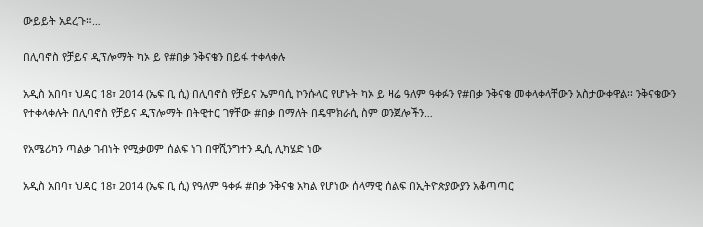ውይይት አደረጉ።…

በሊባኖስ የቻይና ዲፕሎማት ካኦ ይ የ#በቃ ንቅናቄን በይፋ ተቀላቀሉ

አዲስ አበባ፣ ህዳር 18፣ 2014 (ኤፍ ቢ ሲ) በሊባኖስ የቻይና ኤምባሲ ኮንሱላር የሆኑት ካኦ ይ ዛሬ ዓለም ዓቀፉን የ#በቃ ንቅናቄ መቀላቀላቸውን አስታውቀዋል፡፡ ንቅናቄውን የተቀላቀሉት በሊባኖስ የቻይና ዲፕሎማት በትዊተር ገፃቸው #በቃ በማለት በዴሞክራሲ ስም ወንጀሎችን…

የአሜሪካን ጣልቃ ገብነት የሚቃወም ሰልፍ ነገ በዋሺንግተን ዲሲ ሊካሄድ ነው

አዲስ አበባ፣ ህዳር 18፣ 2014 (ኤፍ ቢ ሲ) የዓለም ዓቀፉ #በቃ ንቅናቄ አካል የሆነው ሰላማዊ ሰልፍ በኢትዮጵያውያን አቆጣጣር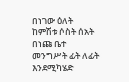በነገው ዕለት ከምሽቱ ሶስት ሰአት በነጩ ቤተ መንግሥት ፊት ለፊት እንደሚካሄድ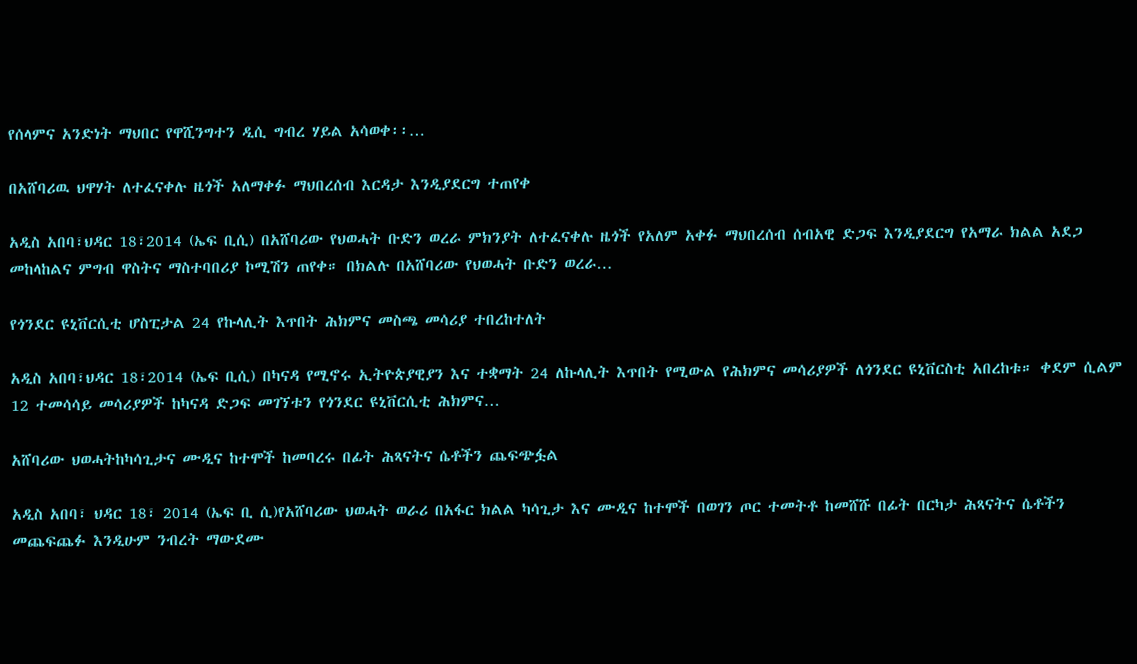የሰላምና አንድነት ማህበር የዋሺንግተን ዲሲ ግብረ ሃይል አሳወቀ፡፡…

በአሸባሪዉ ህዋሃት ለተፈናቀሉ ዜጎች አለማቀፉ ማህበረሰብ እርዳታ እንዲያደርግ ተጠየቀ

አዲስ አበባ፣ህዳር 18፣2014 (ኤፍ ቢሲ) በአሸባሪው የህወሓት ቡድን ወረራ ምክንያት ለተፈናቀሉ ዜጎች የአለም አቀፉ ማህበረሰብ ሰብአዊ ድጋፍ እንዲያደርግ የአማራ ክልል አደጋ መከላከልና ምግብ ዋስትና ማስተባበሪያ ኮሚሽን ጠየቀ። በክልሉ በአሸባሪው የህወሓት ቡድን ወረራ…

የጎንደር ዩኒቨርሲቲ ሆስፒታል 24 የኩላሊት እጥበት ሕክምና መስጫ መሳሪያ ተበረከተለት

አዲስ አበባ፣ህዳር 18፣2014 (ኤፍ ቢሲ) በካናዳ የሚኖሩ ኢትዮጵያዊያን እና ተቋማት 24 ለኩላሊት እጥበት የሚውል የሕክምና መሳሪያዎች ለጎንደር ዩኒቨርስቲ አበረከቱ። ቀደም ሲልም 12 ተመሳሳይ መሳሪያዎች ከካናዳ ድጋፍ መገኘቱን የጎንደር ዩኒቨርሲቲ ሕክምና…

አሸባሪው ህወሓትከካሳጊታና ሙዲና ከተሞች ከመባረሩ በፊት ሕጻናትና ሴቶችን ጨፍጭፏል

አዲስ አበባ፣ ህዳር 18፣ 2014 (ኤፍ ቢ ሲ)የአሸባሪው ህወሓት ወራሪ በአፋር ክልል ካሳጊታ እና ሙዲና ከተሞች በወገን ጦር ተመትቶ ከመሸሹ በፊት በርካታ ሕጻናትና ሴቶችን መጨፍጨፉ እንዲሁም ንብረት ማውደሙ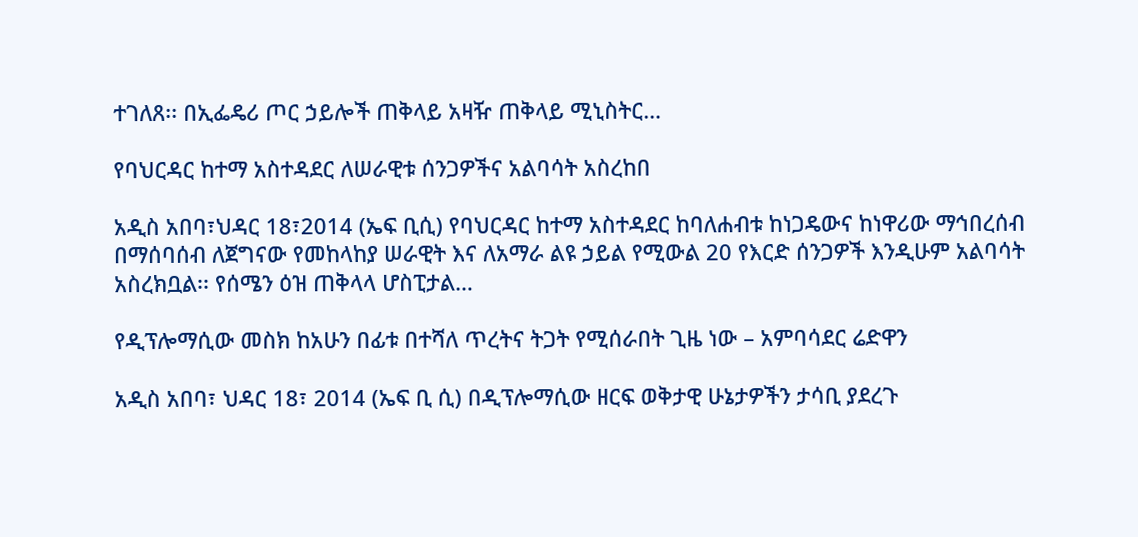ተገለጸ፡፡ በኢፌዴሪ ጦር ኃይሎች ጠቅላይ አዛዥ ጠቅላይ ሚኒስትር…

የባህርዳር ከተማ አስተዳደር ለሠራዊቱ ሰንጋዎችና አልባሳት አስረከበ

አዲስ አበባ፣ህዳር 18፣2014 (ኤፍ ቢሲ) የባህርዳር ከተማ አስተዳደር ከባለሐብቱ ከነጋዴውና ከነዋሪው ማኅበረሰብ በማሰባሰብ ለጀግናው የመከላከያ ሠራዊት እና ለአማራ ልዩ ኃይል የሚውል 20 የእርድ ሰንጋዎች እንዲሁም አልባሳት አስረክቧል፡፡ የሰሜን ዕዝ ጠቅላላ ሆስፒታል…

የዲፕሎማሲው መስክ ከአሁን በፊቱ በተሻለ ጥረትና ትጋት የሚሰራበት ጊዜ ነው – አምባሳደር ሬድዋን

አዲስ አበባ፣ ህዳር 18፣ 2014 (ኤፍ ቢ ሲ) በዲፕሎማሲው ዘርፍ ወቅታዊ ሁኔታዎችን ታሳቢ ያደረጉ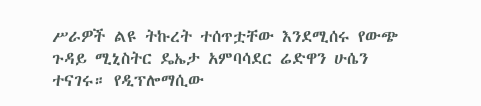ሥራዎች ልዩ ትኩረት ተሰጥቷቸው እንደሚሰሩ የውጭ ጉዳይ ሚኒስትር ዴኤታ አምባሳደር ሬድዋን ሁሴን ተናገሩ። የዲፕሎማሲው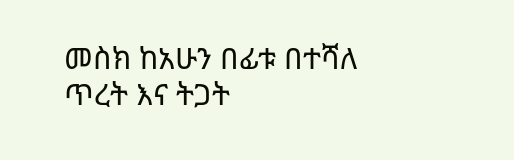መስክ ከአሁን በፊቱ በተሻለ ጥረት እና ትጋት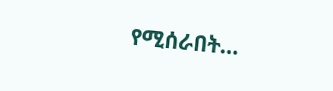የሚሰራበት…